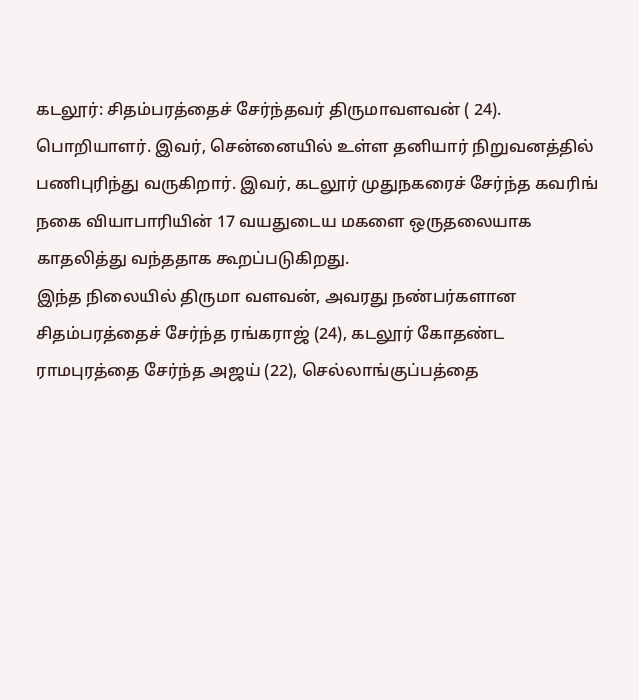கடலூர்: சிதம்பரத்தைச் சேர்ந்தவர் திருமாவளவன் ( 24). பொறியாளர். இவர், சென்னையில் உள்ள தனியார் நிறுவனத்தில் பணிபுரிந்து வருகிறார். இவர், கடலூர் முதுநகரைச் சேர்ந்த கவரிங் நகை வியாபாரியின் 17 வயதுடைய மகளை ஒருதலையாக காதலித்து வந்ததாக கூறப்படுகிறது.
இந்த நிலையில் திருமா வளவன், அவரது நண்பர்களான சிதம்பரத்தைச் சேர்ந்த ரங்கராஜ் (24), கடலூர் கோதண்ட ராமபுரத்தை சேர்ந்த அஜய் (22), செல்லாங்குப்பத்தை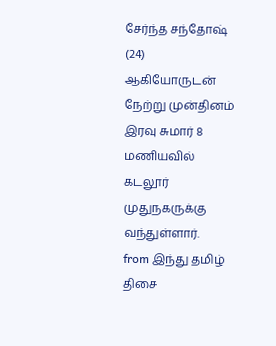சேர்ந்த சந்தோஷ் (24) ஆகியோருடன் நேற்று முன்தினம் இரவு சுமார் 8 மணியவில் கடலூர் முதுநகருக்கு வந்துள்ளார்.
from இந்து தமிழ் திசை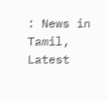: News in Tamil, Latest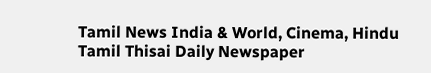Tamil News India & World, Cinema, Hindu Tamil Thisai Daily Newspaper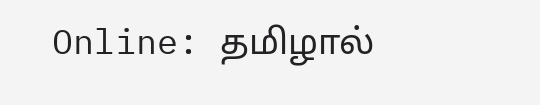Online: தமிழால்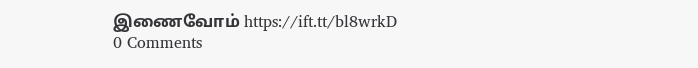இணைவோம் https://ift.tt/bl8wrkD
0 Comments